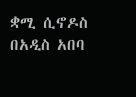ቋሚ ሲኖዶስ በአዲስ አበባ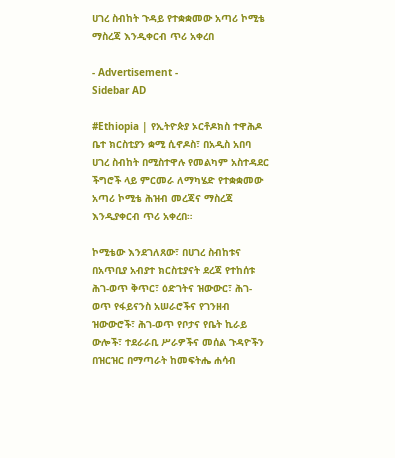ሀገረ ስብከት ጉዳይ የተቋቋመው አጣሪ ኮሚቴ ማስረጃ እንዲቀርብ ጥሪ አቀረበ

- Advertisement -
Sidebar AD

#Ethiopia | የኢትዮጵያ ኦርቶዶክስ ተዋሕዶ ቤተ ክርስቲያን ቋሚ ሲኖዶስ፣ በአዲስ አበባ ሀገረ ስብከት በሚስተዋሉ የመልካም አስተዳደር ችግሮች ላይ ምርመራ ለማካሄድ የተቋቋመው አጣሪ ኮሚቴ ሕዝብ መረጃና ማስረጃ እንዲያቀርብ ጥሪ አቀረበ።

ኮሚቴው እንደገለጸው፣ በሀገረ ስብከቱና በአጥቢያ አብያተ ክርስቲያናት ደረጃ የተከሰቱ ሕገ-ወጥ ቅጥር፣ ዕድገትና ዝውውር፣ ሕገ-ወጥ የፋይናንስ አሠራሮችና የገንዘብ ዝውውሮች፣ ሕገ-ወጥ የቦታና የቤት ኪራይ ውሎች፣ ተደራራቢ ሥራዎችና መሰል ጉዳዮችን በዝርዝር በማጣራት ከመፍትሔ ሐሳብ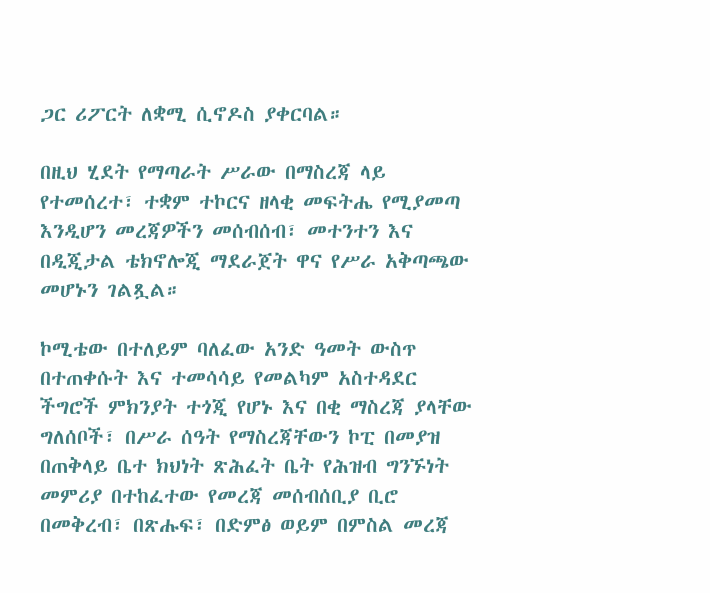ጋር ሪፖርት ለቋሚ ሲኖዶስ ያቀርባል።

በዚህ ሂደት የማጣራት ሥራው በማስረጃ ላይ የተመሰረተ፣ ተቋም ተኮርና ዘላቂ መፍትሔ የሚያመጣ እንዲሆን መረጃዎችን መሰብሰብ፣ መተንተን እና በዲጂታል ቴክኖሎጂ ማደራጀት ዋና የሥራ አቅጣጫው መሆኑን ገልጿል።

ኮሚቴው በተለይም ባለፈው አንድ ዓመት ውስጥ በተጠቀሱት እና ተመሳሳይ የመልካም አስተዳደር ችግሮች ምክንያት ተጎጂ የሆኑ እና በቂ ማስረጃ ያላቸው ግለሰቦች፣ በሥራ ሰዓት የማስረጃቸውን ኮፒ በመያዝ በጠቅላይ ቤተ ክህነት ጽሕፈት ቤት የሕዝብ ግንኙነት መምሪያ በተከፈተው የመረጃ መሰብሰቢያ ቢሮ በመቅረብ፣ በጽሑፍ፣ በድምፅ ወይም በምስል መረጃ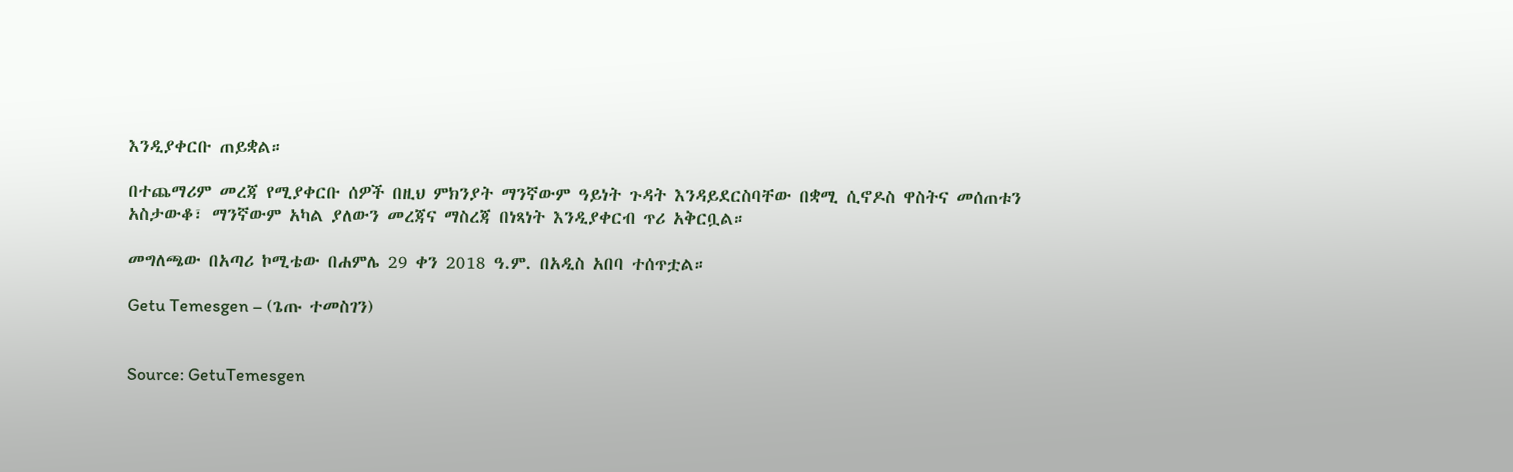እንዲያቀርቡ ጠይቋል።

በተጨማሪም መረጃ የሚያቀርቡ ሰዎች በዚህ ምክንያት ማንኛውም ዓይነት ጉዳት እንዳይደርስባቸው በቋሚ ሲኖዶስ ዋስትና መሰጠቱን አስታውቆ፣ ማንኛውም አካል ያለውን መረጃና ማስረጃ በነጻነት እንዲያቀርብ ጥሪ አቅርቧል።

መግለጫው በአጣሪ ኮሚቴው በሐምሌ 29 ቀን 2018 ዓ.ም. በአዲስ አበባ ተሰጥቷል።

Getu Temesgen – (ጌጡ ተመስገን)


Source: GetuTemesgen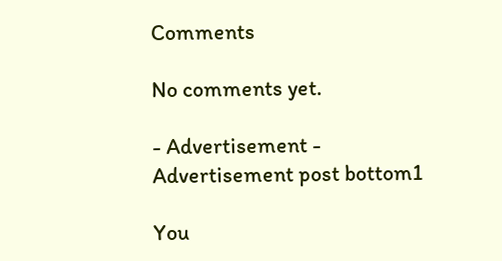Comments

No comments yet.

- Advertisement -
Advertisement post bottom1

You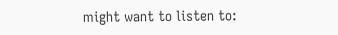might want to listen to: